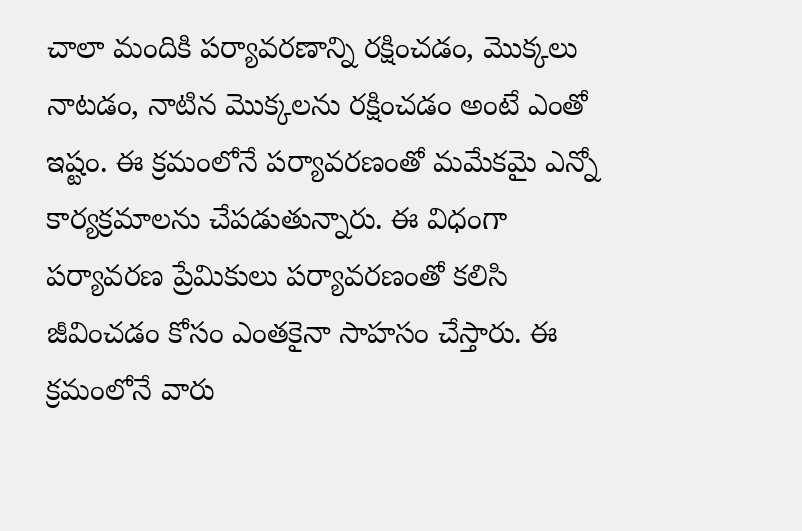చాలా మందికి పర్యావరణాన్ని రక్షించడం, మొక్కలు నాటడం, నాటిన మొక్కలను రక్షించడం అంటే ఎంతో ఇష్టం. ఈ క్రమంలోనే పర్యావరణంతో మమేకమై ఎన్నో కార్యక్రమాలను చేపడుతున్నారు. ఈ విధంగా పర్యావరణ ప్రేమికులు పర్యావరణంతో కలిసి జీవించడం కోసం ఎంతకైనా సాహసం చేస్తారు. ఈ క్రమంలోనే వారు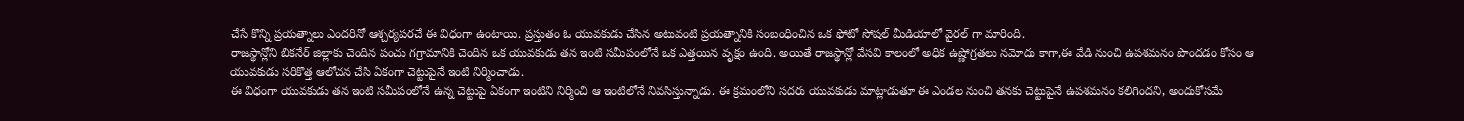చేసే కొన్ని ప్రయత్నాలు ఎందరినో ఆశ్చర్యపరచే ఈ విధంగా ఉంటాయి. ప్రస్తుతం ఓ యువకుడు చేసిన అటువంటి ప్రయత్నానికి సంబంధించిన ఒక ఫోటో సోషల్ మీడియాలో వైరల్ గా మారింది.
రాజస్థాన్లోని బికనేర్ జిల్లాకు చెందిన పంచు గగ్రామానికి చెందిన ఒక యువకుడు తన ఇంటి సమీపంలోనే ఒక ఎత్తయిన వృక్షం ఉంది. అయితే రాజస్థాన్లో వేసవి కాలంలో అధిక ఉష్ణోగ్రతలు నమోదు కాగా,ఈ వేడి నుంచి ఉపశమనం పొందడం కోసం ఆ యువకుడు సరికొత్త ఆలోచన చేసి ఏకంగా చెట్టుపైనే ఇంటి నిర్మించాడు.
ఈ విధంగా యువకుడు తన ఇంటి సమీపంలోనే ఉన్న చెట్టుపై ఏకంగా ఇంటిని నిర్మించి ఆ ఇంటిలోనే నివసిస్తున్నాడు. ఈ క్రమంలోని సదరు యువకుడు మాట్లాడుతూ ఈ ఎండల నుంచి తనకు చెట్టుపైనే ఉపశమనం కలిగిందని, అందుకోసమే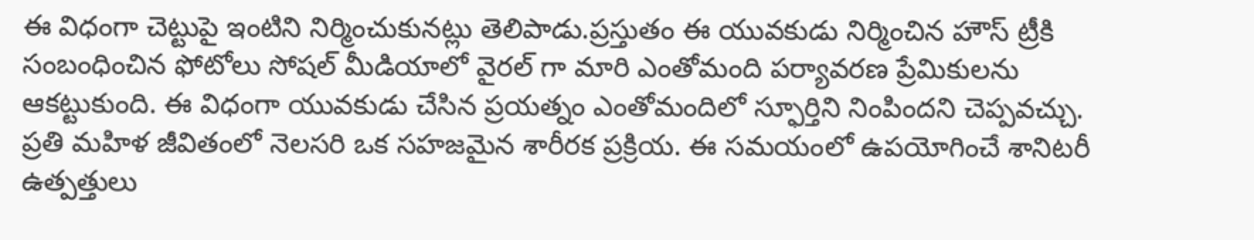ఈ విధంగా చెట్టుపై ఇంటిని నిర్మించుకునట్లు తెలిపాడు.ప్రస్తుతం ఈ యువకుడు నిర్మించిన హౌస్ ట్రీకి సంబంధించిన ఫోటోలు సోషల్ మీడియాలో వైరల్ గా మారి ఎంతోమంది పర్యావరణ ప్రేమికులను ఆకట్టుకుంది. ఈ విధంగా యువకుడు చేసిన ప్రయత్నం ఎంతోమందిలో స్ఫూర్తిని నింపిందని చెప్పవచ్చు.
ప్రతి మహిళ జీవితంలో నెలసరి ఒక సహజమైన శారీరక ప్రక్రియ. ఈ సమయంలో ఉపయోగించే శానిటరీ ఉత్పత్తులు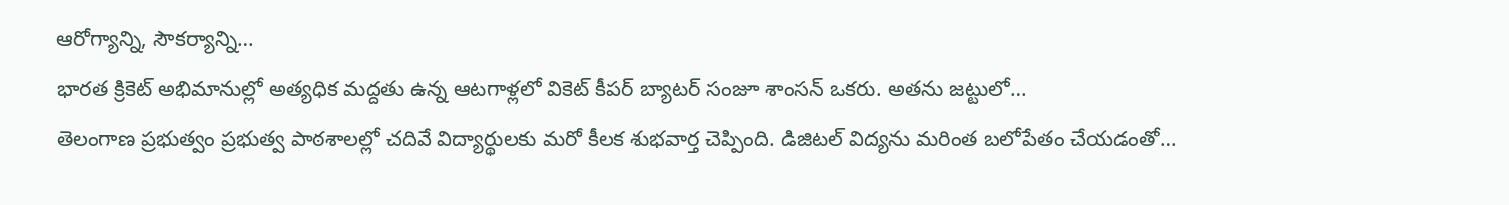ఆరోగ్యాన్ని, సౌకర్యాన్ని…
భారత క్రికెట్ అభిమానుల్లో అత్యధిక మద్దతు ఉన్న ఆటగాళ్లలో వికెట్ కీపర్ బ్యాటర్ సంజూ శాంసన్ ఒకరు. అతను జట్టులో…
తెలంగాణ ప్రభుత్వం ప్రభుత్వ పాఠశాలల్లో చదివే విద్యార్థులకు మరో కీలక శుభవార్త చెప్పింది. డిజిటల్ విద్యను మరింత బలోపేతం చేయడంతో…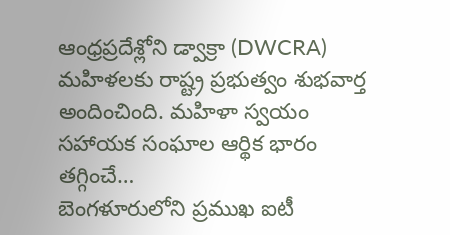ఆంధ్రప్రదేశ్లోని డ్వాక్రా (DWCRA) మహిళలకు రాష్ట్ర ప్రభుత్వం శుభవార్త అందించింది. మహిళా స్వయం సహాయక సంఘాల ఆర్థిక భారం తగ్గించే…
బెంగళూరులోని ప్రముఖ ఐటీ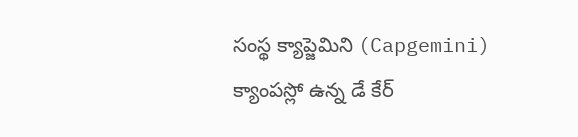సంస్థ క్యాప్జెమిని (Capgemini) క్యాంపస్లో ఉన్న డే కేర్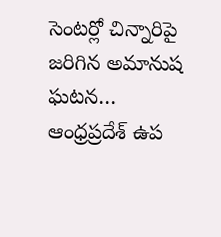సెంటర్లో చిన్నారిపై జరిగిన అమానుష ఘటన…
ఆంధ్రప్రదేశ్ ఉప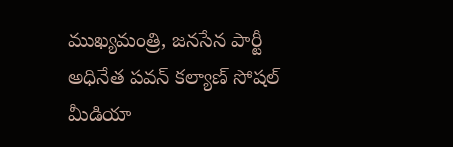ముఖ్యమంత్రి, జనసేన పార్టీ అధినేత పవన్ కల్యాణ్ సోషల్ మీడియా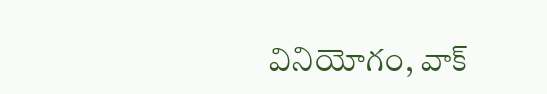వినియోగం, వాక్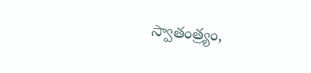స్వాతంత్ర్యం,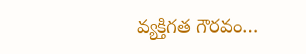వ్యక్తిగత గౌరవం…